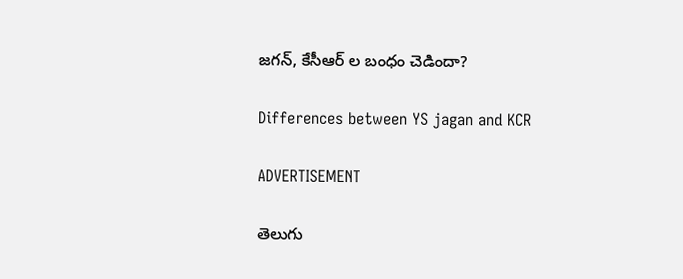జగన్, కేసీఆర్ ల బంధం చెడిందా?

Differences between YS jagan and KCR

ADVERTISEMENT

తెలుగు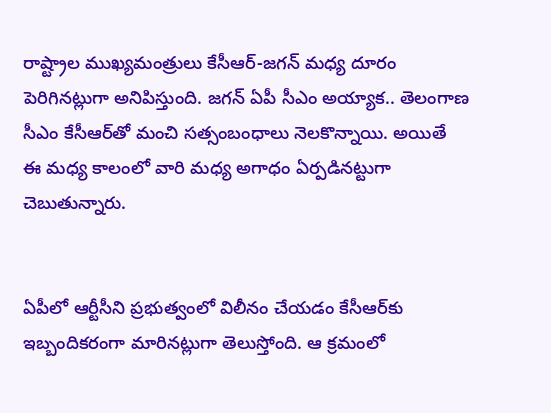రాష్ట్రాల ముఖ్యమంత్రులు కేసీఆర్-జగన్ మధ్య దూరం పెరిగినట్లుగా అనిపిస్తుంది. జగన్ ఏపీ సీఎం అయ్యాక.. తెలంగాణ సీఎం కేసీఆర్‌తో మంచి సత్సంబంధాలు నెలకొన్నాయి. అయితే ఈ మధ్య కాలంలో వారి మధ్య అగాధం ఏర్పడినట్టుగా చెబుతున్నారు.


ఏపీలో ఆర్టీసీని ప్రభుత్వంలో విలీనం చేయడం కేసీఆర్‌కు ఇబ్బందికరంగా మారినట్లుగా తెలుస్తోంది. ఆ క్రమంలో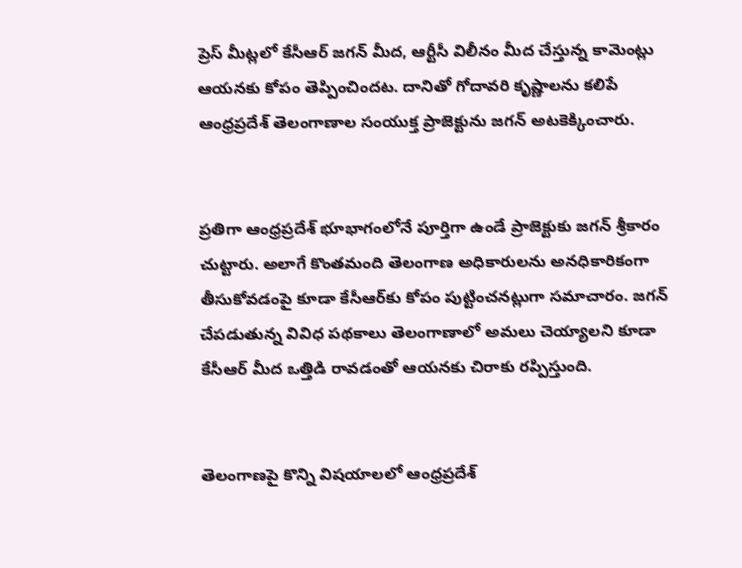ప్రెస్ మీట్లలో కేసీఆర్ జగన్ మీద, ఆర్టీసీ విలీనం మీద చేస్తున్న కామెంట్లు ఆయనకు కోపం తెప్పించిందట. దానితో గోదావరి కృష్ణాలను కలిపే ఆంధ్రప్రదేశ్ తెలంగాణాల సంయుక్త ప్రాజెక్టును జగన్ అటకెక్కించారు.


ప్రతిగా ఆంధ్రప్రదేశ్ భూభాగంలోనే పూర్తిగా ఉండే ప్రాజెక్టుకు జగన్ శ్రీకారం చుట్టారు. అలాగే కొంతమంది తెలంగాణ అధికారులను అనధికారికంగా తీసుకోవడంపై కూడా కేసీఆర్‌కు కోపం పుట్టించనట్లుగా సమాచారం. జగన్ చేపడుతున్న వివిధ పథకాలు తెలంగాణాలో అమలు చెయ్యాలని కూడా కేసీఆర్ మీద ఒత్తిడి రావడంతో ఆయనకు చిరాకు రప్పిస్తుంది.


తెలంగాణపై కొన్ని విషయాలలో ఆంధ్రప్రదేశ్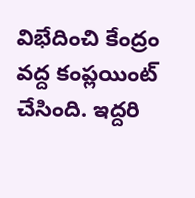విభేదించి కేంద్రం వద్ద కంప్లయింట్ చేసింది. ఇద్దరి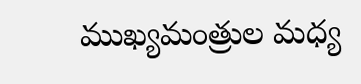ముఖ్యమంత్రుల మధ్య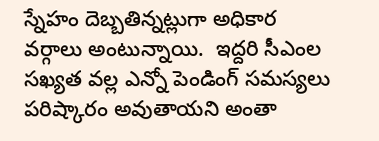స్నేహం దెబ్బతిన్నట్లుగా అధికార వర్గాలు అంటున్నాయి.  ఇద్దరి సీఎంల సఖ్యత వల్ల ఎన్నో పెండింగ్ సమస్యలు పరిష్కారం అవుతాయని అంతా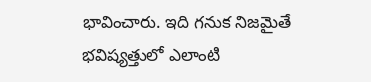భావించారు. ఇది గనుక నిజమైతే భవిష్యత్తులో ఎలాంటి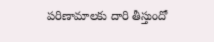పరిణామాలకు దారి తీస్తుందో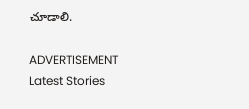చూడాలి.

ADVERTISEMENT
Latest Stories